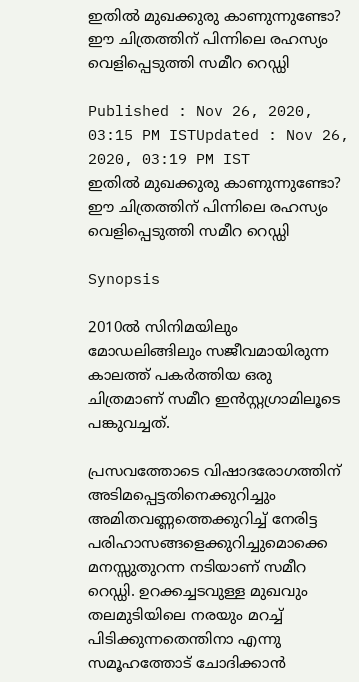ഇതില്‍ മുഖക്കുരു കാണുന്നുണ്ടോ? ഈ ചിത്രത്തിന് പിന്നിലെ രഹസ്യം വെളിപ്പെടുത്തി സമീറ റെഡ്ഡി

Published : Nov 26, 2020, 03:15 PM ISTUpdated : Nov 26, 2020, 03:19 PM IST
ഇതില്‍ മുഖക്കുരു കാണുന്നുണ്ടോ? ഈ ചിത്രത്തിന് പിന്നിലെ രഹസ്യം വെളിപ്പെടുത്തി സമീറ റെഡ്ഡി

Synopsis

2010ൽ സിനിമയിലും മോഡലിങ്ങിലും സജീവമായിരുന്ന കാലത്ത് പകർത്തിയ ഒരു ചിത്രമാണ് സമീറ ഇന്‍സ്റ്റഗ്രാമിലൂടെ പങ്കുവച്ചത്.

പ്രസവത്തോടെ വിഷാദരോഗത്തിന് അടിമപ്പെട്ടതിനെക്കുറിച്ചും അമിതവണ്ണത്തെക്കുറിച്ച് നേരിട്ട പരിഹാസങ്ങളെക്കുറിച്ചുമൊക്കെ മനസ്സുതുറന്ന നടിയാണ് സമീറ റെഡ്ഡി. ഉറക്കച്ചടവുള്ള മുഖവും തലമുടിയിലെ നരയും മറച്ച് പിടിക്കുന്നതെന്തിനാ എന്നു സമൂഹത്തോട് ചോദിക്കാന്‍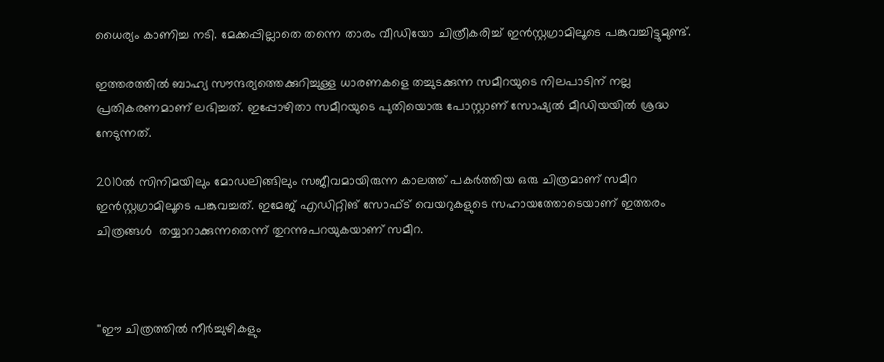ധൈര്യം കാണിച്ച നടി. മേക്കപ്പില്ലാതെ തന്നെ താരം വീഡിയോ ചിത്രീകരിച്ച് ഇന്‍സ്റ്റഗ്രാമിലൂടെ പങ്കുവച്ചിട്ടുമുണ്ട്.

ഇത്തരത്തില്‍ ബാഹ്യ സൗന്ദര്യത്തെക്കുറിച്ചുള്ള ധാരണകളെ തച്ചുടക്കുന്ന സമീറയുടെ നിലപാടിന് നല്ല പ്രതികരണമാണ് ലഭിച്ചത്. ഇപ്പോഴിതാ സമീറയുടെ പുതിയൊരു പോസ്റ്റാണ് സോഷ്യല്‍ മീഡിയയില്‍ ശ്രദ്ധ നേടുന്നത്.

2010ൽ സിനിമയിലും മോഡലിങ്ങിലും സജീവമായിരുന്ന കാലത്ത് പകർത്തിയ ഒരു ചിത്രമാണ് സമീറ ഇന്‍സ്റ്റഗ്രാമിലൂടെ പങ്കുവച്ചത്. ഇമേജ് എഡിറ്റിങ് സോഫ്ട് വെയറുകളുടെ സഹായത്തോടെയാണ് ഇത്തരം ചിത്രങ്ങൾ  തയ്യാറാക്കുന്നതെന്ന് തുറന്നുപറയുകയാണ് സമീറ.



''ഈ ചിത്രത്തിൽ നീർച്ചുഴികളും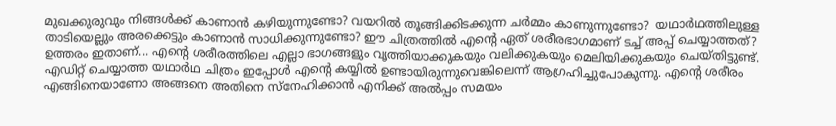മുഖക്കുരുവും നിങ്ങൾക്ക് കാണാൻ കഴിയുന്നുണ്ടോ? വയറിൽ തൂങ്ങിക്കിടക്കുന്ന ചർമ്മം കാണുന്നുണ്ടോ?  യഥാർഥത്തിലുള്ള താടിയെല്ലും അരക്കെട്ടും കാണാൻ സാധിക്കുന്നുണ്ടോ? ഈ ചിത്രത്തിൽ എന്റെ ഏത് ശരീരഭാഗമാണ് ടച്ച് അപ്പ് ചെയ്യാത്തത്? ഉത്തരം ഇതാണ്... എന്റെ ശരീരത്തിലെ എല്ലാ ഭാഗങ്ങളും വൃത്തിയാക്കുകയും വലിക്കുകയും മെലിയിക്കുകയും ചെയ്തിട്ടുണ്ട്.  എഡിറ്റ് ചെയ്യാത്ത യഥാർഥ ചിത്രം ഇപ്പോള്‍ എന്റെ കയ്യിൽ ഉണ്ടായിരുന്നുവെങ്കിലെന്ന് ആഗ്രഹിച്ചുപോകുന്നു. എന്‍റെ ശരീരം എങ്ങിനെയാണോ അങ്ങനെ അതിനെ സ്നേഹിക്കാൻ എനിക്ക് അൽപ്പം സമയം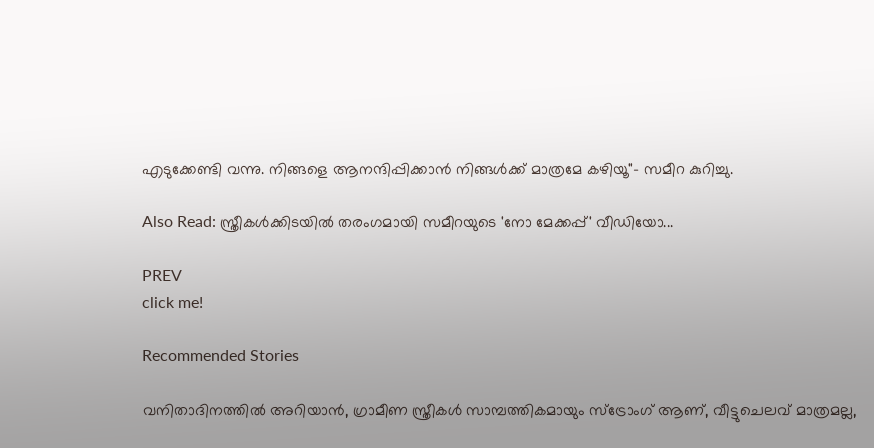എടുക്കേണ്ടി വന്നു. നിങ്ങളെ ആനന്ദിപ്പിക്കാൻ നിങ്ങൾക്ക് മാത്രമേ കഴിയൂ''- സമീറ കുറിച്ചു.

Also Read: സ്ത്രീകള്‍ക്കിടയില്‍ തരംഗമായി സമീറയുടെ 'നോ മേക്കപ്പ്' വീഡിയോ...

PREV
click me!

Recommended Stories

വനിതാദിനത്തില്‍ അറിയാന്‍, ഗ്രാമീണ സ്ത്രീകള്‍ സാമ്പത്തികമായും സ്‌ട്രോംഗ് ആണ്, വീട്ടുചെലവ് മാത്രമല്ല,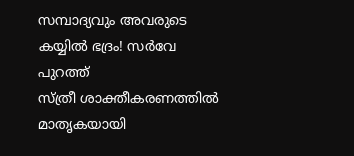സമ്പാദ്യവും അവരുടെ കയ്യില്‍ ഭദ്രം! സര്‍വേ പുറത്ത്
സ്ത്രീ ശാക്തീകരണത്തിൽ മാതൃകയായി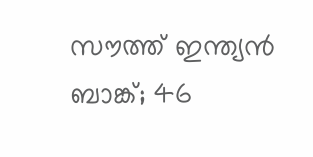സൗത്ത് ഇന്ത്യൻ ബാങ്ക്; 46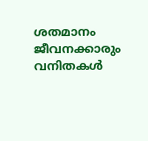ശതമാനം ജീവനക്കാരും വനിതകൾ